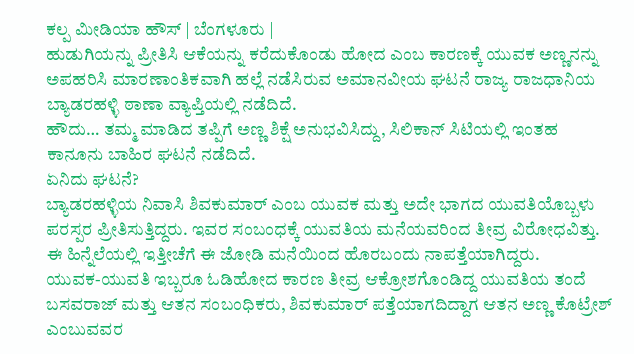ಕಲ್ಪ ಮೀಡಿಯಾ ಹೌಸ್ | ಬೆಂಗಳೂರು |
ಹುಡುಗಿಯನ್ನು ಪ್ರೀತಿಸಿ ಆಕೆಯನ್ನು ಕರೆದುಕೊಂಡು ಹೋದ ಎಂಬ ಕಾರಣಕ್ಕೆ ಯುವಕ ಅಣ್ಣನನ್ನು ಅಪಹರಿಸಿ ಮಾರಣಾಂತಿಕವಾಗಿ ಹಲ್ಲೆ ನಡೆಸಿರುವ ಅಮಾನವೀಯ ಘಟನೆ ರಾಜ್ಯ ರಾಜಧಾನಿಯ ಬ್ಯಾಡರಹಳ್ಳಿ ಠಾಣಾ ವ್ಯಾಪ್ತಿಯಲ್ಲಿ ನಡೆದಿದೆ.
ಹೌದು… ತಮ್ಮ ಮಾಡಿದ ತಪ್ಪಿಗೆ ಅಣ್ಣ ಶಿಕ್ಷೆ ಅನುಭವಿಸಿದ್ದು, ಸಿಲಿಕಾನ್ ಸಿಟಿಯಲ್ಲಿ ಇಂತಹ ಕಾನೂನು ಬಾಹಿರ ಘಟನೆ ನಡೆದಿದೆ.
ಏನಿದು ಘಟನೆ?
ಬ್ಯಾಡರಹಳ್ಳಿಯ ನಿವಾಸಿ ಶಿವಕುಮಾರ್ ಎಂಬ ಯುವಕ ಮತ್ತು ಅದೇ ಭಾಗದ ಯುವತಿಯೊಬ್ಬಳು ಪರಸ್ಪರ ಪ್ರೀತಿಸುತ್ತಿದ್ದರು. ಇವರ ಸಂಬಂಧಕ್ಕೆ ಯುವತಿಯ ಮನೆಯವರಿಂದ ತೀವ್ರ ವಿರೋಧವಿತ್ತು. ಈ ಹಿನ್ನೆಲೆಯಲ್ಲಿ ಇತ್ತೀಚೆಗೆ ಈ ಜೋಡಿ ಮನೆಯಿಂದ ಹೊರಬಂದು ನಾಪತ್ತೆಯಾಗಿದ್ದರು.
ಯುವಕ-ಯುವತಿ ಇಬ್ಬರೂ ಓಡಿಹೋದ ಕಾರಣ ತೀವ್ರ ಆಕ್ರೋಶಗೊಂಡಿದ್ದ ಯುವತಿಯ ತಂದೆ ಬಸವರಾಜ್ ಮತ್ತು ಆತನ ಸಂಬಂಧಿಕರು, ಶಿವಕುಮಾರ್ ಪತ್ತೆಯಾಗದಿದ್ದಾಗ ಆತನ ಅಣ್ಣ ಕೊಟ್ರೇಶ್ ಎಂಬುವವರ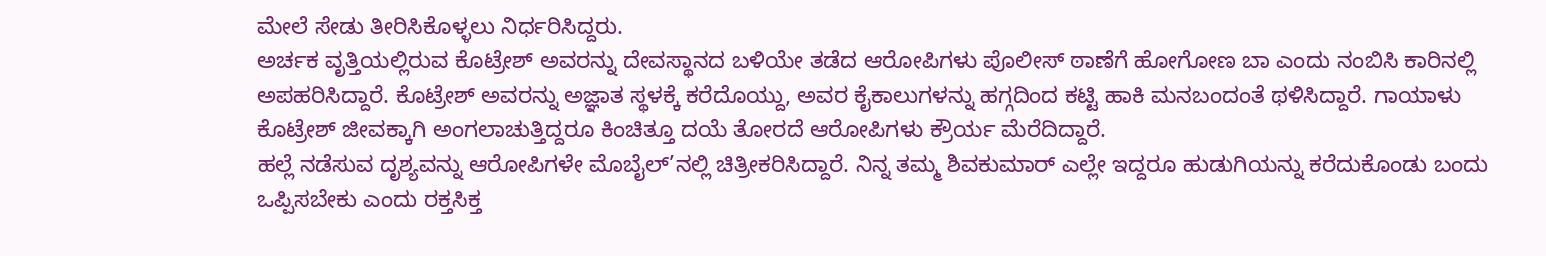ಮೇಲೆ ಸೇಡು ತೀರಿಸಿಕೊಳ್ಳಲು ನಿರ್ಧರಿಸಿದ್ದರು.
ಅರ್ಚಕ ವೃತ್ತಿಯಲ್ಲಿರುವ ಕೊಟ್ರೇಶ್ ಅವರನ್ನು ದೇವಸ್ಥಾನದ ಬಳಿಯೇ ತಡೆದ ಆರೋಪಿಗಳು ಪೊಲೀಸ್ ಠಾಣೆಗೆ ಹೋಗೋಣ ಬಾ ಎಂದು ನಂಬಿಸಿ ಕಾರಿನಲ್ಲಿ ಅಪಹರಿಸಿದ್ದಾರೆ. ಕೊಟ್ರೇಶ್ ಅವರನ್ನು ಅಜ್ಞಾತ ಸ್ಥಳಕ್ಕೆ ಕರೆದೊಯ್ದು, ಅವರ ಕೈಕಾಲುಗಳನ್ನು ಹಗ್ಗದಿಂದ ಕಟ್ಟಿ ಹಾಕಿ ಮನಬಂದಂತೆ ಥಳಿಸಿದ್ದಾರೆ. ಗಾಯಾಳು ಕೊಟ್ರೇಶ್ ಜೀವಕ್ಕಾಗಿ ಅಂಗಲಾಚುತ್ತಿದ್ದರೂ ಕಿಂಚಿತ್ತೂ ದಯೆ ತೋರದೆ ಆರೋಪಿಗಳು ಕ್ರೌರ್ಯ ಮೆರೆದಿದ್ದಾರೆ.
ಹಲ್ಲೆ ನಡೆಸುವ ದೃಶ್ಯವನ್ನು ಆರೋಪಿಗಳೇ ಮೊಬೈಲ್’ನಲ್ಲಿ ಚಿತ್ರೀಕರಿಸಿದ್ದಾರೆ. ನಿನ್ನ ತಮ್ಮ ಶಿವಕುಮಾರ್ ಎಲ್ಲೇ ಇದ್ದರೂ ಹುಡುಗಿಯನ್ನು ಕರೆದುಕೊಂಡು ಬಂದು ಒಪ್ಪಿಸಬೇಕು ಎಂದು ರಕ್ತಸಿಕ್ತ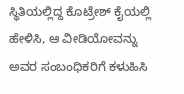ಸ್ಥಿತಿಯಲ್ಲಿದ್ದ ಕೊಟ್ರೇಶ್ ಕೈಯಲ್ಲಿ ಹೇಳಿಸಿ, ಆ ವೀಡಿಯೋವನ್ನು ಅವರ ಸಂಬಂಧಿಕರಿಗೆ ಕಳುಹಿಸಿ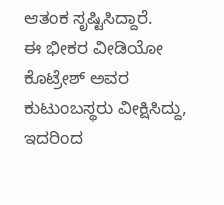ಆತಂಕ ಸೃಷ್ಟಿಸಿದ್ದಾರೆ.
ಈ ಭೀಕರ ವೀಡಿಯೋ ಕೊಟ್ರೇಶ್ ಅವರ ಕುಟುಂಬಸ್ಥರು ವೀಕ್ಷಿಸಿದ್ದು, ಇದರಿಂದ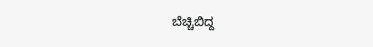ಬೆಚ್ಚಿಬಿದ್ದ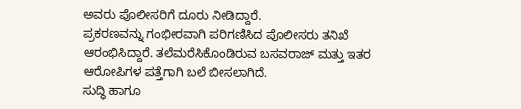ಅವರು ಪೊಲೀಸರಿಗೆ ದೂರು ನೀಡಿದ್ದಾರೆ.
ಪ್ರಕರಣವನ್ನು ಗಂಭೀರವಾಗಿ ಪರಿಗಣಿಸಿದ ಪೊಲೀಸರು ತನಿಖೆ ಆರಂಭಿಸಿದ್ದಾರೆ. ತಲೆಮರೆಸಿಕೊಂಡಿರುವ ಬಸವರಾಜ್ ಮತ್ತು ಇತರ ಆರೋಪಿಗಳ ಪತ್ತೆಗಾಗಿ ಬಲೆ ಬೀಸಲಾಗಿದೆ.
ಸುದ್ಧಿ ಹಾಗೂ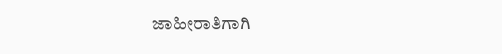ಜಾಹೀರಾತಿಗಾಗಿ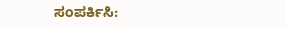ಸಂಪರ್ಕಿಸಿ: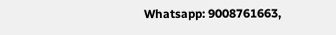Whatsapp: 9008761663,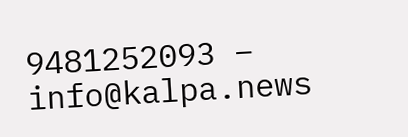9481252093 – info@kalpa.news